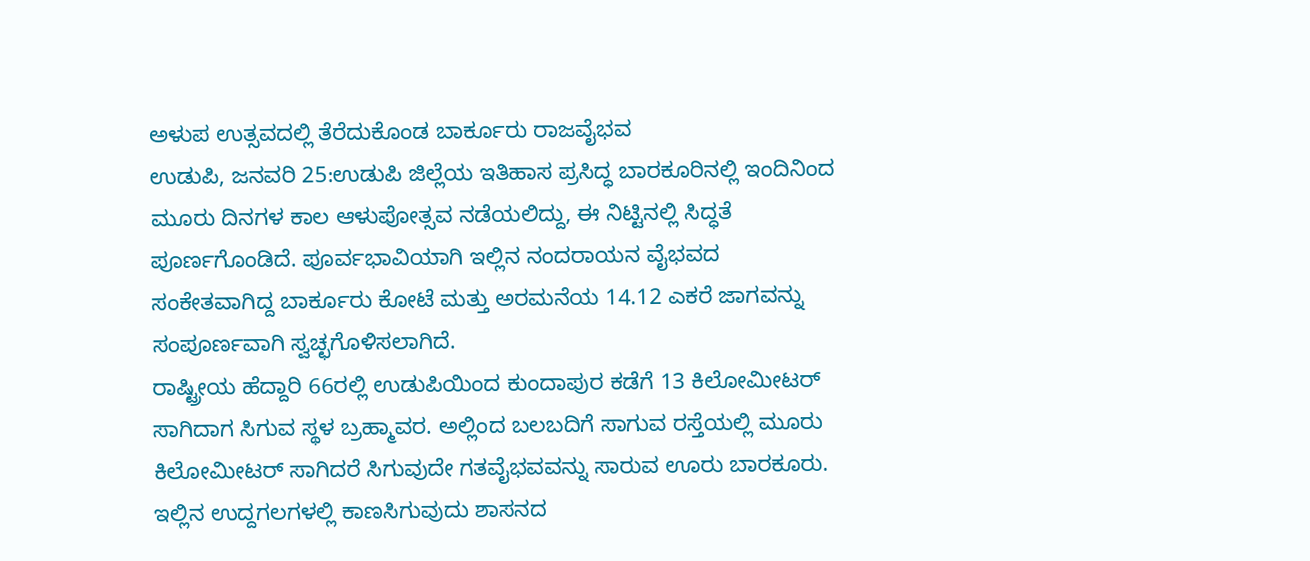ಅಳುಪ ಉತ್ಸವದಲ್ಲಿ ತೆರೆದುಕೊಂಡ ಬಾರ್ಕೂರು ರಾಜವೈಭವ
ಉಡುಪಿ, ಜನವರಿ 25:ಉಡುಪಿ ಜಿಲ್ಲೆಯ ಇತಿಹಾಸ ಪ್ರಸಿದ್ಧ ಬಾರಕೂರಿನಲ್ಲಿ ಇಂದಿನಿಂದ ಮೂರು ದಿನಗಳ ಕಾಲ ಆಳುಪೋತ್ಸವ ನಡೆಯಲಿದ್ದು, ಈ ನಿಟ್ಟಿನಲ್ಲಿ ಸಿದ್ಧತೆ ಪೂರ್ಣಗೊಂಡಿದೆ. ಪೂರ್ವಭಾವಿಯಾಗಿ ಇಲ್ಲಿನ ನಂದರಾಯನ ವೈಭವದ ಸಂಕೇತವಾಗಿದ್ದ ಬಾರ್ಕೂರು ಕೋಟೆ ಮತ್ತು ಅರಮನೆಯ 14.12 ಎಕರೆ ಜಾಗವನ್ನು ಸಂಪೂರ್ಣವಾಗಿ ಸ್ವಚ್ಛಗೊಳಿಸಲಾಗಿದೆ.
ರಾಷ್ಟ್ರೀಯ ಹೆದ್ದಾರಿ 66ರಲ್ಲಿ ಉಡುಪಿಯಿಂದ ಕುಂದಾಪುರ ಕಡೆಗೆ 13 ಕಿಲೋಮೀಟರ್ ಸಾಗಿದಾಗ ಸಿಗುವ ಸ್ಥಳ ಬ್ರಹ್ಮಾವರ. ಅಲ್ಲಿಂದ ಬಲಬದಿಗೆ ಸಾಗುವ ರಸ್ತೆಯಲ್ಲಿ ಮೂರು ಕಿಲೋಮೀಟರ್ ಸಾಗಿದರೆ ಸಿಗುವುದೇ ಗತವೈಭವವನ್ನು ಸಾರುವ ಊರು ಬಾರಕೂರು. ಇಲ್ಲಿನ ಉದ್ದಗಲಗಳಲ್ಲಿ ಕಾಣಸಿಗುವುದು ಶಾಸನದ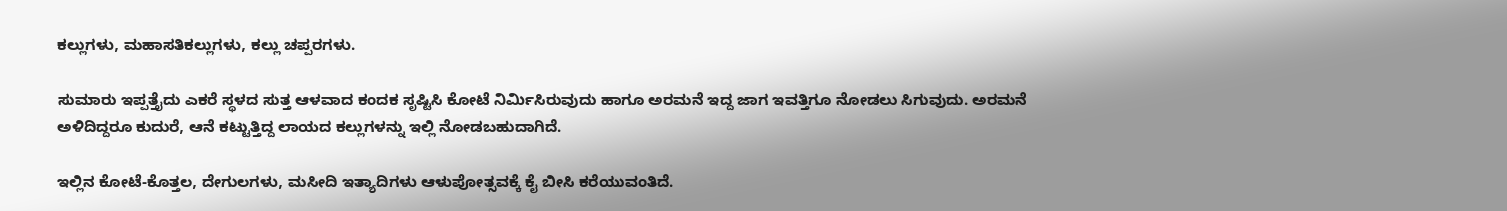ಕಲ್ಲುಗಳು, ಮಹಾಸತಿಕಲ್ಲುಗಳು, ಕಲ್ಲು ಚಪ್ಪರಗಳು.

ಸುಮಾರು ಇಪ್ಪತ್ತೈದು ಎಕರೆ ಸ್ಥಳದ ಸುತ್ತ ಆಳವಾದ ಕಂದಕ ಸೃಷ್ಟಿಸಿ ಕೋಟೆ ನಿರ್ಮಿಸಿರುವುದು ಹಾಗೂ ಅರಮನೆ ಇದ್ದ ಜಾಗ ಇವತ್ತಿಗೂ ನೋಡಲು ಸಿಗುವುದು. ಅರಮನೆ ಅಳಿದಿದ್ದರೂ ಕುದುರೆ, ಆನೆ ಕಟ್ಟುತ್ತಿದ್ದ ಲಾಯದ ಕಲ್ಲುಗಳನ್ನು ಇಲ್ಲಿ ನೋಡಬಹುದಾಗಿದೆ.

ಇಲ್ಲಿನ ಕೋಟೆ-ಕೊತ್ತಲ, ದೇಗುಲಗಳು, ಮಸೀದಿ ಇತ್ಯಾದಿಗಳು ಆಳುಪೋತ್ಸವಕ್ಕೆ ಕೈ ಬೀಸಿ ಕರೆಯುವಂತಿದೆ.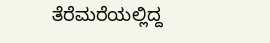ತೆರೆಮರೆಯಲ್ಲಿದ್ದ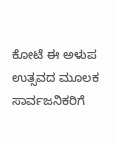ಕೋಟೆ ಈ ಅಳುಪ ಉತ್ಸವದ ಮೂಲಕ ಸಾರ್ವಜನಿಕರಿಗೆ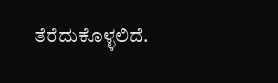ತೆರೆದುಕೊಳ್ಳಲಿದೆ.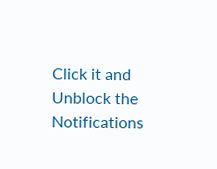Click it and Unblock the Notifications